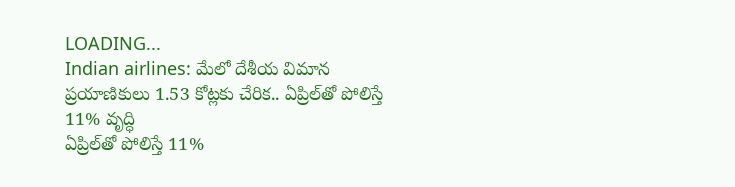LOADING...
Indian airlines: మేలో దేశీయ విమాన ప్రయాణికులు 1.53 కోట్లకు చేరిక.. ఏప్రిల్‌తో పోలిస్తే 11% వృద్ధి
ఏప్రిల్‌తో పోలిస్తే 11%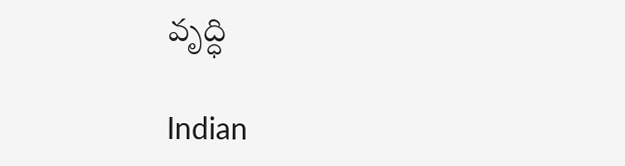వృద్ధి

Indian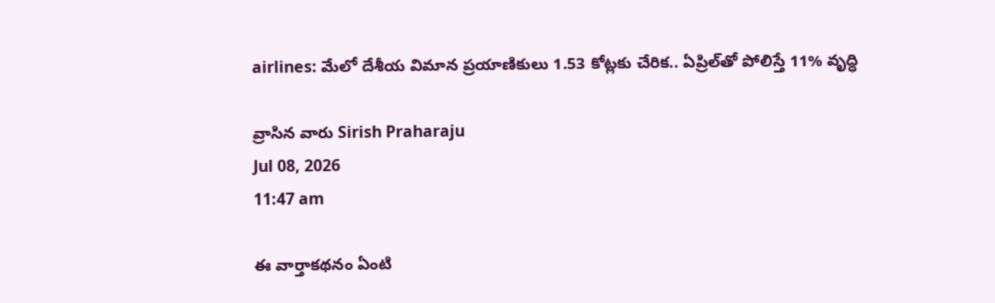airlines: మేలో దేశీయ విమాన ప్రయాణికులు 1.53 కోట్లకు చేరిక.. ఏప్రిల్‌తో పోలిస్తే 11% వృద్ధి

వ్రాసిన వారు Sirish Praharaju
Jul 08, 2026
11:47 am

ఈ వార్తాకథనం ఏంటి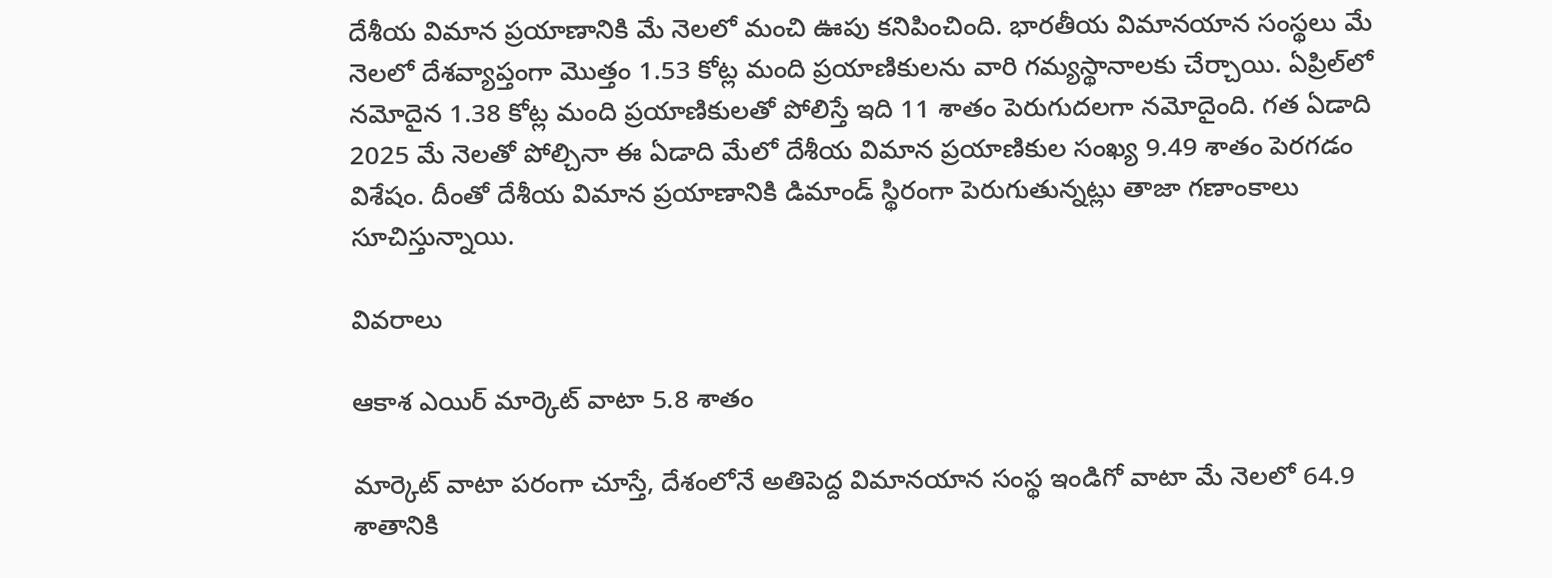దేశీయ విమాన ప్రయాణానికి మే నెలలో మంచి ఊపు కనిపించింది. భారతీయ విమానయాన సంస్థలు మే నెలలో దేశవ్యాప్తంగా మొత్తం 1.53 కోట్ల మంది ప్రయాణికులను వారి గమ్యస్థానాలకు చేర్చాయి. ఏప్రిల్‌లో నమోదైన 1.38 కోట్ల మంది ప్రయాణికులతో పోలిస్తే ఇది 11 శాతం పెరుగుదలగా నమోదైంది. గత ఏడాది 2025 మే నెలతో పోల్చినా ఈ ఏడాది మేలో దేశీయ విమాన ప్రయాణికుల సంఖ్య 9.49 శాతం పెరగడం విశేషం. దీంతో దేశీయ విమాన ప్రయాణానికి డిమాండ్‌ స్థిరంగా పెరుగుతున్నట్లు తాజా గణాంకాలు సూచిస్తున్నాయి.

వివరాలు

ఆకాశ ఎయిర్ మార్కెట్‌ వాటా 5.8 శాతం

మార్కెట్‌ వాటా పరంగా చూస్తే, దేశంలోనే అతిపెద్ద విమానయాన సంస్థ ఇండిగో వాటా మే నెలలో 64.9 శాతానికి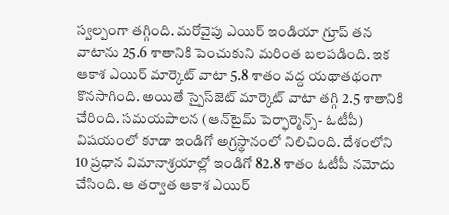స్వల్పంగా తగ్గింది. మరోవైపు ఎయిర్ ఇండియా గ్రూప్ తన వాటాను 25.6 శాతానికి పెంచుకుని మరింత బలపడింది. ఇక ఆకాశ ఎయిర్ మార్కెట్‌ వాటా 5.8 శాతం వద్ద యథాతథంగా కొనసాగింది. అయితే స్పైస్‌జెట్ మార్కెట్‌ వాటా తగ్గి 2.5 శాతానికి చేరింది. సమయపాలన (ఆన్‌టైమ్‌ పెర్ఫార్మెన్స్‌- ఓటీపీ) విషయంలో కూడా ఇండిగో అగ్రస్థానంలో నిలిచింది. దేశంలోని 10 ప్రధాన విమానాశ్రయాల్లో ఇండిగో 82.8 శాతం ఓటీపీ నమోదు చేసింది. ఆ తర్వాత ఆకాశ ఎయిర్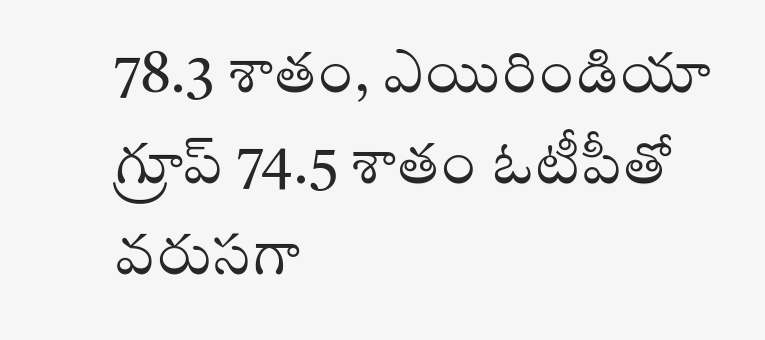78.3 శాతం, ఎయిరిండియా గ్రూప్ 74.5 శాతం ఓటీపీతో వరుసగా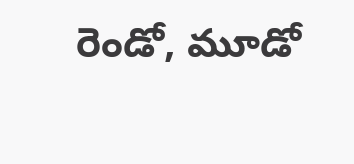రెండో, మూడో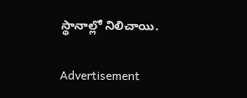స్థానాల్లో నిలిచాయి.

Advertisement